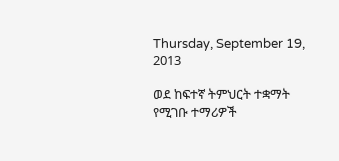Thursday, September 19, 2013

ወደ ከፍተኛ ትምህርት ተቋማት የሚገቡ ተማሪዎች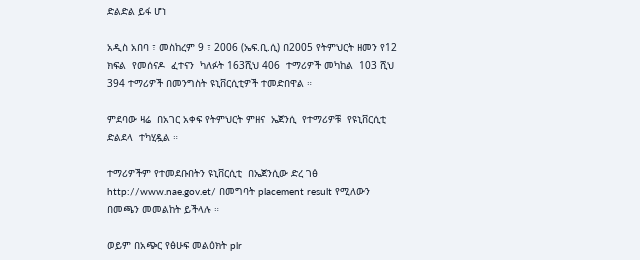ድልድል ይፋ ሆነ

አዲስ አበባ ፣ መስከረም 9 ፣ 2006 (ኤፍ.ቢ.ሲ) በ2005 የትምህርት ዘመን የ12  ክፍል  የመሰናዶ  ፈተናን  ካለፉት 163ሺህ 406  ተማሪዎች መካከል  103 ሺህ 394 ተማሪዎች በመንግስት ዩኒቨርሲቲዎች ተመድበዋል ።

ምደባው ዛሬ  በአገር አቀፍ የትምህርት ምዘና  ኤጀንሲ  የተማሪዎቹ  የዩኒቨርሲቲ  ድልደላ  ተካሂዷል ።

ተማሪዎችም የተመደቡበትን ዩኒቨርሲቲ  በኤጀንሲው ድረ ገፅ http://www.nae.gov.et/ በመግባት placement result የሚለውን  በመጫን መመልከት ይችላሉ ።

ወይም በአጭር የፅሁፍ መልዕክት plr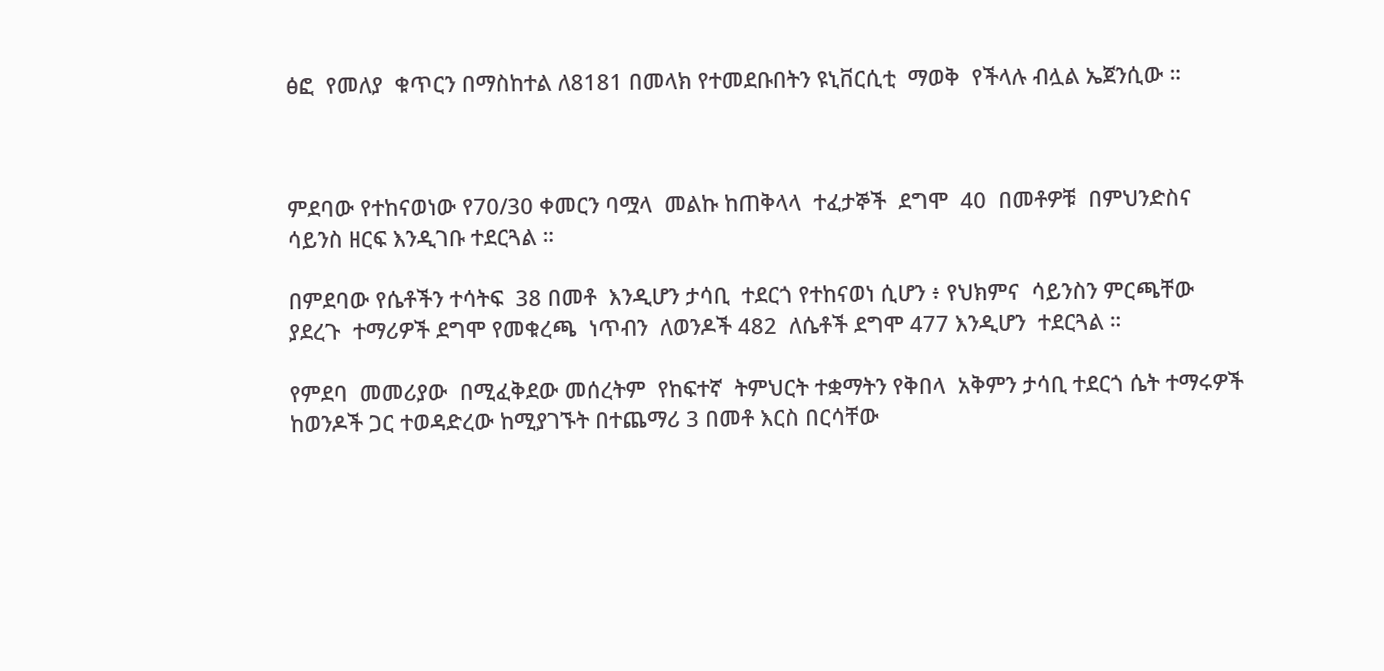ፅፎ  የመለያ  ቁጥርን በማስከተል ለ8181 በመላክ የተመደቡበትን ዩኒቨርሲቲ  ማወቅ  የችላሉ ብሏል ኤጀንሲው ።



ምደባው የተከናወነው የ70/30 ቀመርን ባሟላ  መልኩ ከጠቅላላ  ተፈታኞች  ደግሞ  40  በመቶዎቹ  በምህንድስና  ሳይንስ ዘርፍ እንዲገቡ ተደርጓል ።

በምደባው የሴቶችን ተሳትፍ  38 በመቶ  እንዲሆን ታሳቢ  ተደርጎ የተከናወነ ሲሆን ፥ የህክምና  ሳይንስን ምርጫቸው ያደረጉ  ተማሪዎች ደግሞ የመቁረጫ  ነጥብን  ለወንዶች 482  ለሴቶች ደግሞ 477 እንዲሆን  ተደርጓል ።

የምደባ  መመሪያው  በሚፈቅደው መሰረትም  የከፍተኛ  ትምህርት ተቋማትን የቅበላ  አቅምን ታሳቢ ተደርጎ ሴት ተማሩዎች ከወንዶች ጋር ተወዳድረው ከሚያገኙት በተጨማሪ 3 በመቶ እርስ በርሳቸው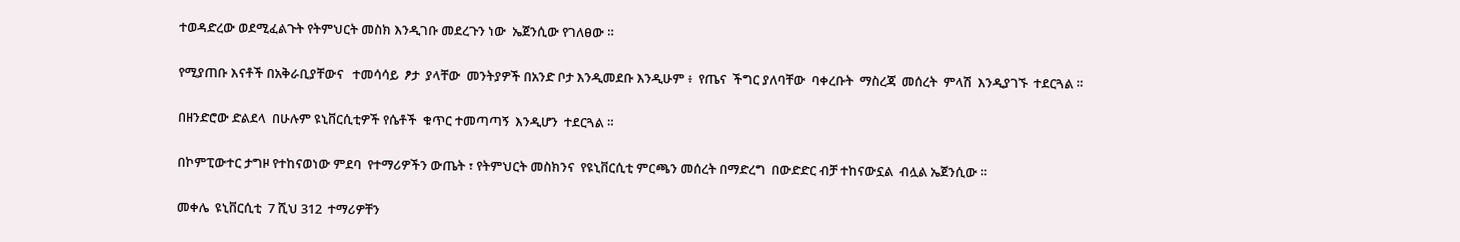ተወዳድረው ወደሚፈልጉት የትምህርት መስክ እንዲገቡ መደረጉን ነው  ኤጀንሲው የገለፀው ።

የሚያጠቡ እናቶች በአቅራቢያቸውና   ተመሳሳይ  ፆታ  ያላቸው  መንትያዎች በአንድ ቦታ እንዲመደቡ እንዲሁም ፥  የጤና  ችግር ያለባቸው  ባቀረቡት  ማስረጃ  መሰረት  ምላሽ  እንዲያገኙ  ተደርጓል ።

በዘንድሮው ድልደላ  በሁሉም ዩኒቨርሲቲዎች የሴቶች  ቁጥር ተመጣጣኝ  እንዲሆን  ተደርጓል ።

በኮምፒውተር ታግዞ የተከናወነው ምደባ  የተማሪዎችን ውጤት ፣ የትምህርት መስክንና  የዩኒቨርሲቲ ምርጫን መሰረት በማድረግ  በውድድር ብቻ ተከናውኗል  ብሏል ኤጀንሲው ።

መቀሌ  ዩኒቨርሲቲ  7 ሺህ 312  ተማሪዎቸን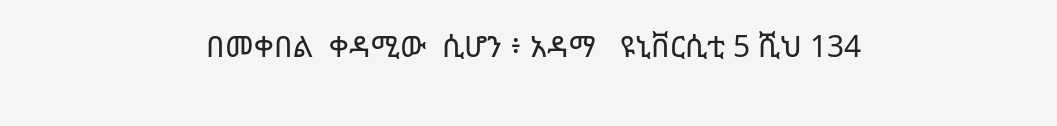በመቀበል  ቀዳሚው  ሲሆን ፥ አዳማ   ዩኒቨርሲቲ 5 ሺህ 134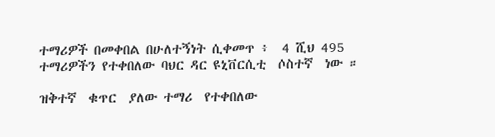ተማሪዎች በመቀበል በሁለተኝነት ሲቀመጥ ፥  4 ሺህ 495 ተማሪዎችን የተቀበለው ባህር ዳር ዩኒቨርሲቲ  ሶስተኛ  ነው ።

ዝቅተኛ  ቁጥር  ያለው ተማሪ  የተቀበለው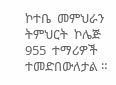ኮተቤ  መምህራን  ትምህርት  ኮሌጅ 955  ተማሪዎች  ተመድበውለታል ።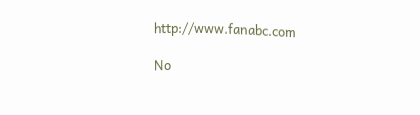http://www.fanabc.com

No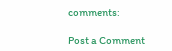comments:

Post a Comment